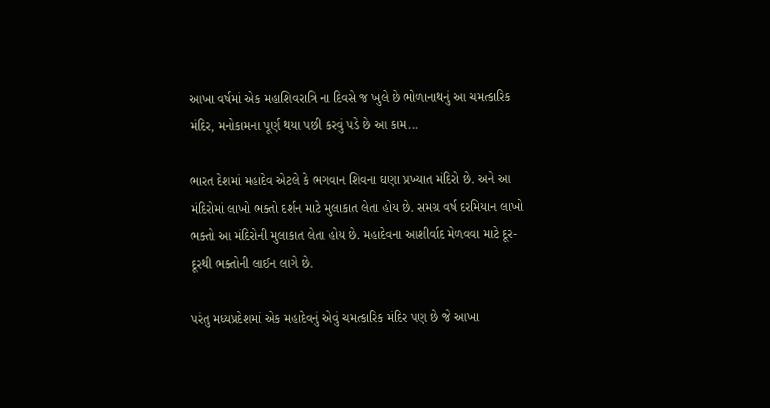આખા વર્ષમાં એક મહાશિવરાત્રિ ના દિવસે જ ખુલે છે ભોળાનાથનું આ ચમત્કારિક મંદિર, મનોકામના પૂર્ણ થયા પછી કરવું પડે છે આ કામ...

ભારત દેશમાં મહાદેવ એટલે કે ભગવાન શિવના ઘણા પ્રખ્યાત મંદિરો છે. અને આ મંદિરોમાં લાખો ભક્તો દર્શન માટે મુલાકાત લેતા હોય છે. સમગ્ર વર્ષ દરમિયાન લાખો ભક્તો આ મંદિરોની મુલાકાત લેતા હોય છે. મહાદેવના આશીર્વાદ મેળવવા માટે દૂર-દૂરથી ભક્તોની લાઈન લાગે છે.

પરંતુ મધ્યપ્રદેશમાં એક મહાદેવનું એવું ચમત્કારિક મંદિર પણ છે જે આખા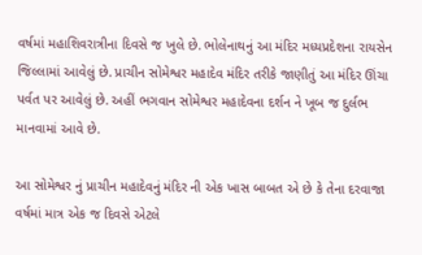વર્ષમાં મહાશિવરાત્રીના દિવસે જ ખુલે છે. ભોલેનાથનું આ મંદિર મધ્યપ્રદેશના રાયસેન જિલ્લામાં આવેલું છે. પ્રાચીન સોમેશ્વર મહાદેવ મંદિર તરીકે જાણીતું આ મંદિર ઊંચા પર્વત પર આવેલું છે. અહીં ભગવાન સોમેશ્વર મહાદેવના દર્શન ને ખૂબ જ દુર્લભ માનવામાં આવે છે.

આ સોમેશ્વર નું પ્રાચીન મહાદેવનું મંદિર ની એક ખાસ બાબત એ છે કે તેના દરવાજા વર્ષમાં માત્ર એક જ દિવસે એટલે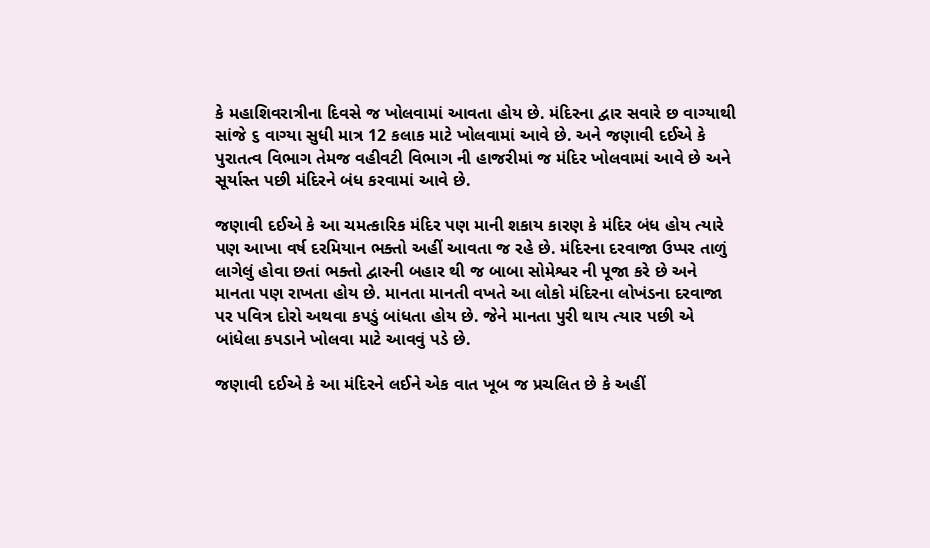કે મહાશિવરાત્રીના દિવસે જ ખોલવામાં આવતા હોય છે. મંદિરના દ્વાર સવારે છ વાગ્યાથી સાંજે ૬ વાગ્યા સુધી માત્ર 12 કલાક માટે ખોલવામાં આવે છે. અને જણાવી દઈએ કે પુરાતત્વ વિભાગ તેમજ વહીવટી વિભાગ ની હાજરીમાં જ મંદિર ખોલવામાં આવે છે અને સૂર્યાસ્ત પછી મંદિરને બંધ કરવામાં આવે છે.

જણાવી દઈએ કે આ ચમત્કારિક મંદિર પણ માની શકાય કારણ કે મંદિર બંધ હોય ત્યારે પણ આખા વર્ષ દરમિયાન ભક્તો અહીં આવતા જ રહે છે. મંદિરના દરવાજા ઉપ્પર તાળું લાગેલું હોવા છતાં ભક્તો દ્વારની બહાર થી જ બાબા સોમેશ્વર ની પૂજા કરે છે અને માનતા પણ રાખતા હોય છે. માનતા માનતી વખતે આ લોકો મંદિરના લોખંડના દરવાજા પર પવિત્ર દોરો અથવા કપડું બાંધતા હોય છે. જેને માનતા પુરી થાય ત્યાર પછી એ બાંધેલા કપડાને ખોલવા માટે આવવું પડે છે.

જણાવી દઈએ કે આ મંદિરને લઈને એક વાત ખૂબ જ પ્રચલિત છે કે અહીં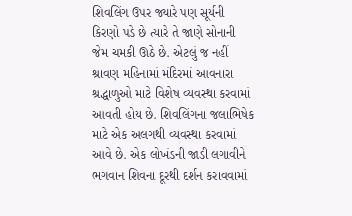શિવલિંગ ઉપર જ્યારે પણ સૂર્યની કિરણો પડે છે ત્યારે તે જાણે સોનાની જેમ ચમકી ઊઠે છે. એટલું જ નહીં શ્રાવણ મહિનામાં મંદિરમાં આવનારા શ્રદ્ધાળુઓ માટે વિશેષ વ્યવસ્થા કરવામાં આવતી હોય છે. શિવલિંગના જલાભિષેક માટે એક અલગથી વ્યવસ્થા કરવામાં આવે છે. એક લોખંડની જાડી લગાવીને ભગવાન શિવના દૂરથી દર્શન કરાવવામાં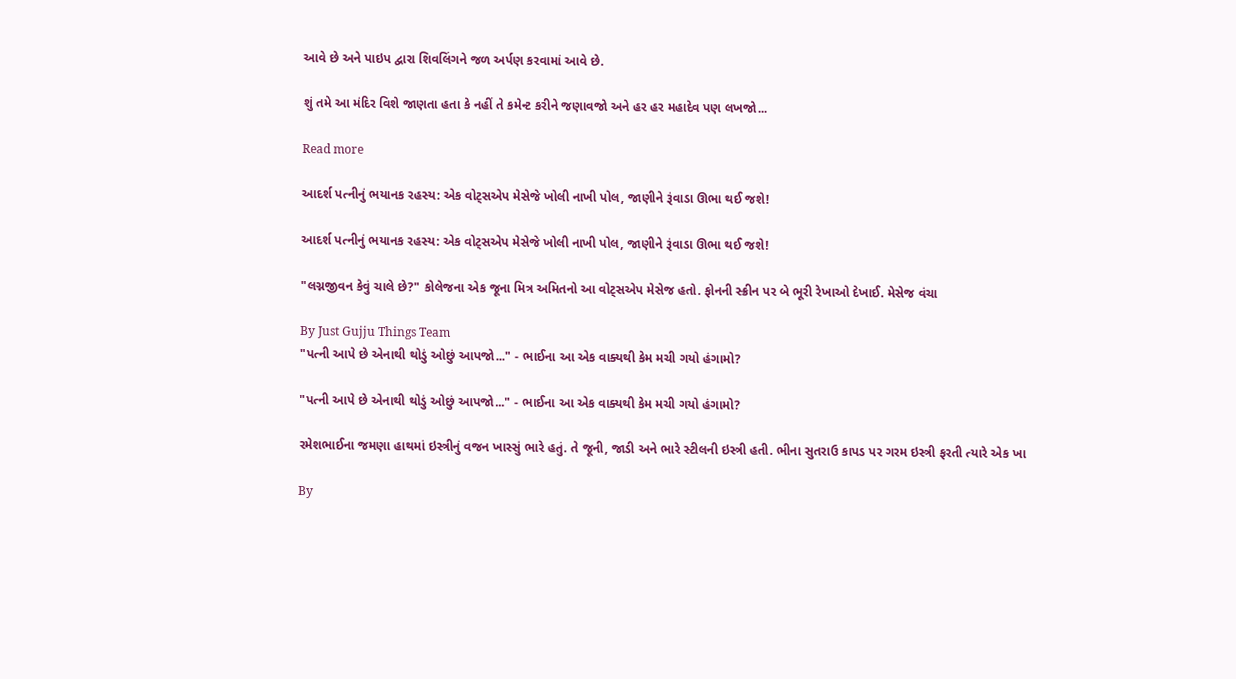આવે છે અને પાઇપ દ્વારા શિવલિંગને જળ અર્પણ કરવામાં આવે છે.

શું તમે આ મંદિર વિશે જાણતા હતા કે નહીં તે કમેન્ટ કરીને જણાવજો અને હર હર મહાદેવ પણ લખજો...

Read more

આદર્શ પત્નીનું ભયાનક રહસ્ય: એક વોટ્સએપ મેસેજે ખોલી નાખી પોલ, જાણીને રૂંવાડા ઊભા થઈ જશે!

આદર્શ પત્નીનું ભયાનક રહસ્ય: એક વોટ્સએપ મેસેજે ખોલી નાખી પોલ, જાણીને રૂંવાડા ઊભા થઈ જશે!

"લગ્નજીવન કેવું ચાલે છે?" કોલેજના એક જૂના મિત્ર અમિતનો આ વોટ્સએપ મેસેજ હતો. ફોનની સ્ક્રીન પર બે ભૂરી રેખાઓ દેખાઈ. મેસેજ વંચા

By Just Gujju Things Team
"પત્ની આપે છે એનાથી થોડું ઓછું આપજો..." - ભાઈના આ એક વાક્યથી કેમ મચી ગયો હંગામો?

"પત્ની આપે છે એનાથી થોડું ઓછું આપજો..." - ભાઈના આ એક વાક્યથી કેમ મચી ગયો હંગામો?

રમેશભાઈના જમણા હાથમાં ઇસ્ત્રીનું વજન ખાસ્સું ભારે હતું. તે જૂની, જાડી અને ભારે સ્ટીલની ઇસ્ત્રી હતી. ભીના સુતરાઉ કાપડ પર ગરમ ઇસ્ત્રી ફરતી ત્યારે એક ખા

By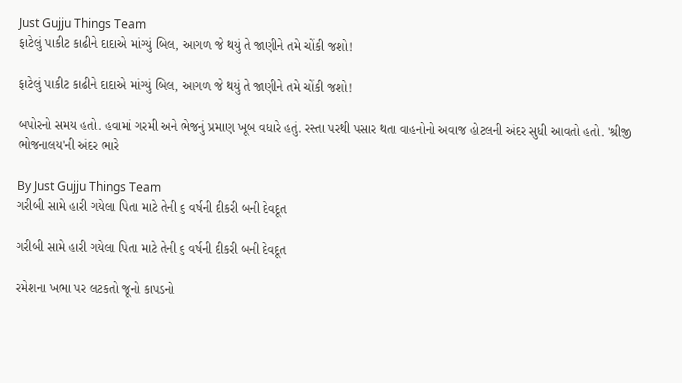Just Gujju Things Team
ફાટેલું પાકીટ કાઢીને દાદાએ માંગ્યું બિલ, આગળ જે થયું તે જાણીને તમે ચોંકી જશો!

ફાટેલું પાકીટ કાઢીને દાદાએ માંગ્યું બિલ, આગળ જે થયું તે જાણીને તમે ચોંકી જશો!

બપોરનો સમય હતો. હવામાં ગરમી અને ભેજનું પ્રમાણ ખૂબ વધારે હતું. રસ્તા પરથી પસાર થતા વાહનોનો અવાજ હોટલની અંદર સુધી આવતો હતો. 'શ્રીજી ભોજનાલય'ની અંદર ભારે

By Just Gujju Things Team
ગરીબી સામે હારી ગયેલા પિતા માટે તેની ૬ વર્ષની દીકરી બની દેવદૂત

ગરીબી સામે હારી ગયેલા પિતા માટે તેની ૬ વર્ષની દીકરી બની દેવદૂત

રમેશના ખભા પર લટકતો જૂનો કાપડનો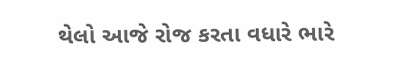થેલો આજે રોજ કરતા વધારે ભારે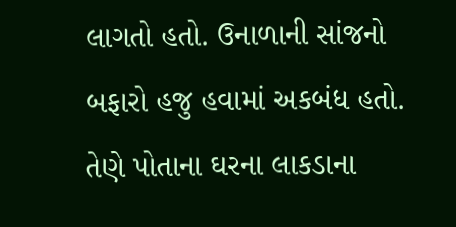લાગતો હતો. ઉનાળાની સાંજનો બફારો હજુ હવામાં અકબંધ હતો. તેણે પોતાના ઘરના લાકડાના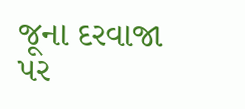જૂના દરવાજા પર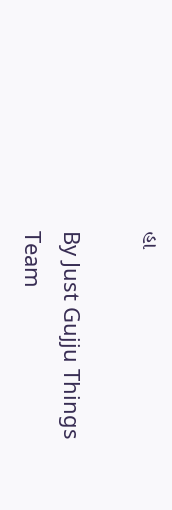હા

By Just Gujju Things Team